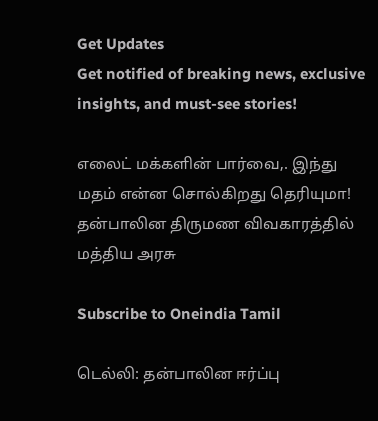Get Updates
Get notified of breaking news, exclusive insights, and must-see stories!

எலைட் மக்களின் பார்வை,. இந்து மதம் என்ன சொல்கிறது தெரியுமா! தன்பாலின திருமண விவகாரத்தில் மத்திய அரசு

Subscribe to Oneindia Tamil

டெல்லி: தன்பாலின ஈர்ப்பு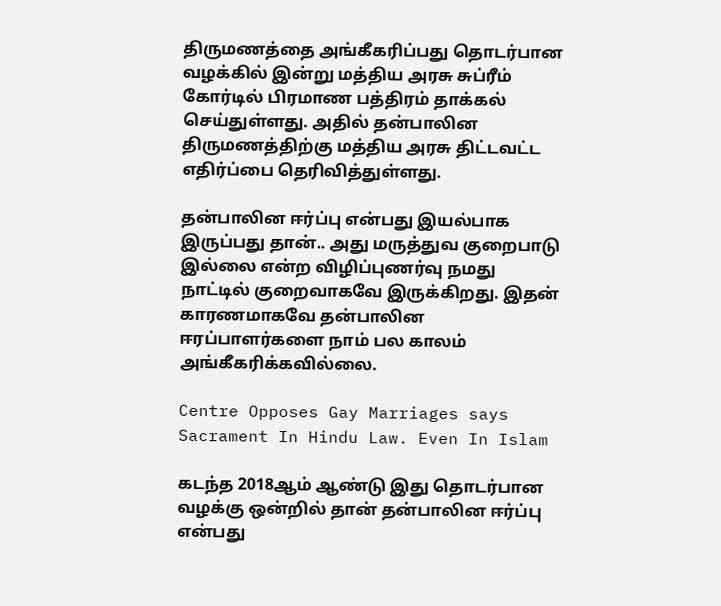திருமணத்தை அங்கீகரிப்பது தொடர்பான வழக்கில் இன்று மத்திய அரசு சுப்ரீம் கோர்டில் பிரமாண பத்திரம் தாக்கல் செய்துள்ளது. அதில் தன்பாலின திருமணத்திற்கு மத்திய அரசு திட்டவட்ட எதிர்ப்பை தெரிவித்துள்ளது.

தன்பாலின ஈர்ப்பு என்பது இயல்பாக இருப்பது தான்.. அது மருத்துவ குறைபாடு இல்லை என்ற விழிப்புணர்வு நமது நாட்டில் குறைவாகவே இருக்கிறது. இதன் காரணமாகவே தன்பாலின ஈரப்பாளர்களை நாம் பல காலம் அங்கீகரிக்கவில்லை.

Centre Opposes Gay Marriages says Sacrament In Hindu Law. Even In Islam

கடந்த 2018ஆம் ஆண்டு இது தொடர்பான வழக்கு ஒன்றில் தான் தன்பாலின ஈர்ப்பு என்பது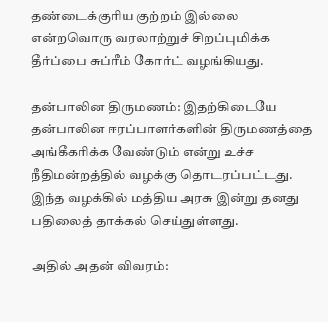தண்டைக்குரிய குற்றம் இல்லை என்றவொரு வரலாற்றுச் சிறப்புமிக்க தீர்ப்பை சுப்ரீம் கோர்ட் வழங்கியது.

தன்பாலின திருமணம்: இதற்கிடையே தன்பாலின ஈரப்பாளர்களின் திருமணத்தை அங்கீகரிக்க வேண்டும் என்று உச்ச நீதிமன்றத்தில் வழக்கு தொடரப்பட்டது. இந்த வழக்கில் மத்திய அரசு இன்று தனது பதிலைத் தாக்கல் செய்துள்ளது.

அதில் அதன் விவரம்: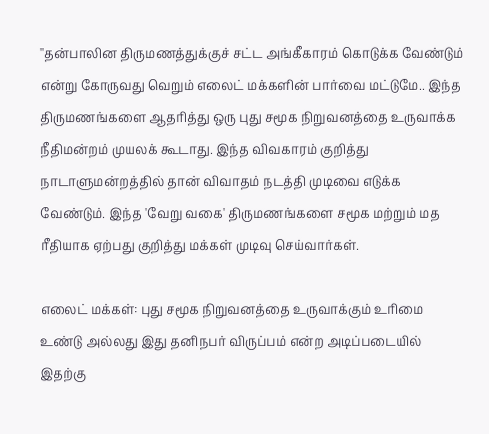''தன்பாலின திருமணத்துக்குச் சட்ட அங்கீகாரம் கொடுக்க வேண்டும் என்று கோருவது வெறும் எலைட் மக்களின் பார்வை மட்டுமே.. இந்த திருமணங்களை ஆதரித்து ஒரு புது சமூக நிறுவனத்தை உருவாக்க நீதிமன்றம் முயலக் கூடாது. இந்த விவகாரம் குறித்து நாடாளுமன்றத்தில் தான் விவாதம் நடத்தி முடிவை எடுக்க வேண்டும். இந்த 'வேறு வகை' திருமணங்களை சமூக மற்றும் மத ரீதியாக ஏற்பது குறித்து மக்கள் முடிவு செய்வார்கள்.

எலைட் மக்கள்: புது சமூக நிறுவனத்தை உருவாக்கும் உரிமை உண்டு அல்லது இது தனிநபர் விருப்பம் என்ற அடிப்படையில் இதற்கு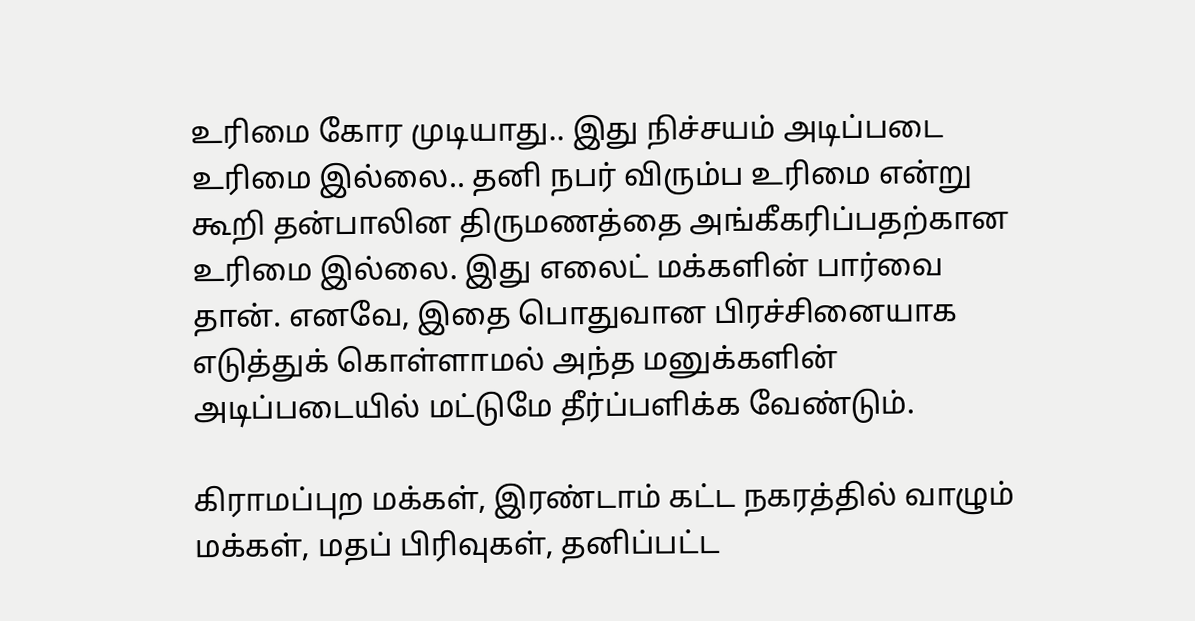உரிமை கோர முடியாது.. இது நிச்சயம் அடிப்படை உரிமை இல்லை.. தனி நபர் விரும்ப உரிமை என்று கூறி தன்பாலின திருமணத்தை அங்கீகரிப்பதற்கான உரிமை இல்லை. இது எலைட் மக்களின் பார்வை தான். எனவே, இதை பொதுவான பிரச்சினையாக எடுத்துக் கொள்ளாமல் அந்த மனுக்களின் அடிப்படையில் மட்டுமே தீர்ப்பளிக்க வேண்டும்.

கிராமப்புற மக்கள், இரண்டாம் கட்ட நகரத்தில் வாழும் மக்கள், மதப் பிரிவுகள், தனிப்பட்ட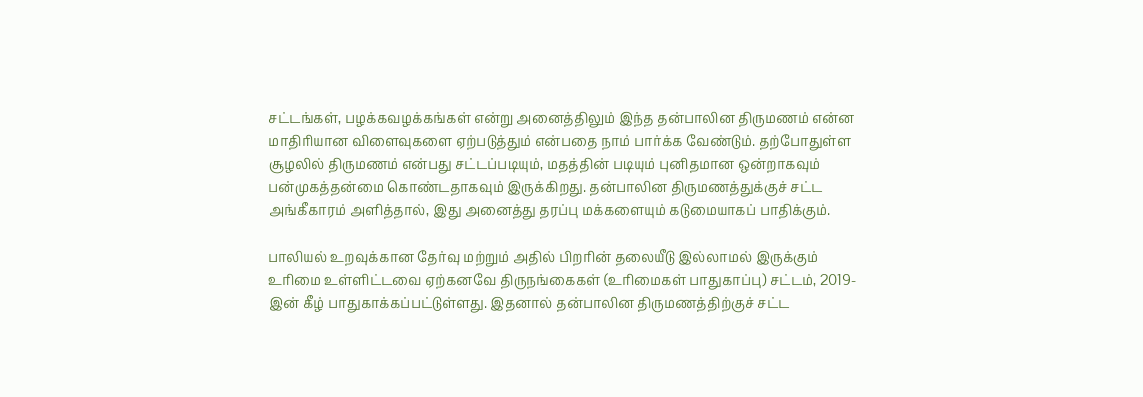சட்டங்கள், பழக்கவழக்கங்கள் என்று அனைத்திலும் இந்த தன்பாலின திருமணம் என்ன மாதிரியான விளைவுகளை ஏற்படுத்தும் என்பதை நாம் பார்க்க வேண்டும். தற்போதுள்ள சூழலில் திருமணம் என்பது சட்டப்படியும், மதத்தின் படியும் புனிதமான ஒன்றாகவும் பன்முகத்தன்மை கொண்டதாகவும் இருக்கிறது. தன்பாலின திருமணத்துக்குச் சட்ட அங்கீகாரம் அளித்தால், இது அனைத்து தரப்பு மக்களையும் கடுமையாகப் பாதிக்கும்.

பாலியல் உறவுக்கான தேர்வு மற்றும் அதில் பிறரின் தலையீடு இல்லாமல் இருக்கும் உரிமை உள்ளிட்டவை ஏற்கனவே திருநங்கைகள் (உரிமைகள் பாதுகாப்பு) சட்டம், 2019-இன் கீழ் பாதுகாக்கப்பட்டுள்ளது. இதனால் தன்பாலின திருமணத்திற்குச் சட்ட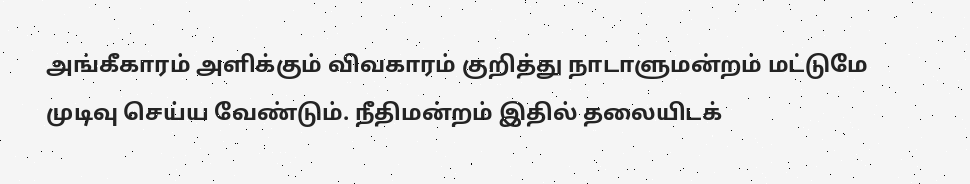அங்கீகாரம் அளிக்கும் விவகாரம் குறித்து நாடாளுமன்றம் மட்டுமே முடிவு செய்ய வேண்டும். நீதிமன்றம் இதில் தலையிடக்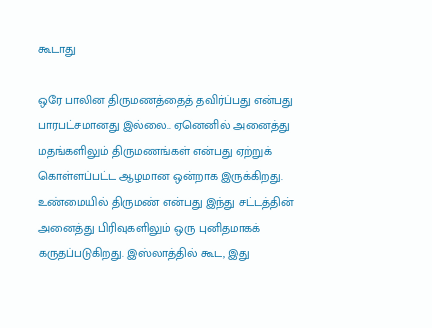கூடாது

ஒரே பாலின திருமணத்தைத் தவிர்ப்பது என்பது பாரபட்சமானது இல்லை.. ஏனெனில் அனைத்து மதங்களிலும் திருமணங்கள் என்பது ஏற்றுக் கொள்ளப்பட்ட ஆழமான ஒன்றாக இருக்கிறது. உண்மையில் திருமண் என்பது இந்து சட்டத்தின் அனைத்து பிரிவுகளிலும் ஒரு புனிதமாகக் கருதப்படுகிறது. இஸ்லாத்தில் கூட, இது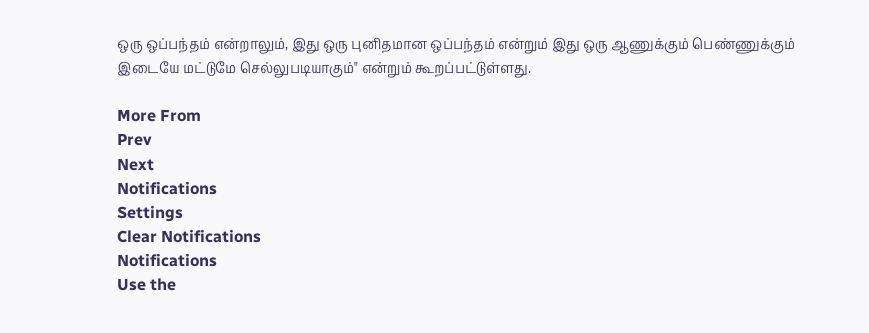ஒரு ஒப்பந்தம் என்றாலும், இது ஒரு புனிதமான ஒப்பந்தம் என்றும் இது ஒரு ஆணுக்கும் பெண்ணுக்கும் இடையே மட்டுமே செல்லுபடியாகும்" என்றும் கூறப்பட்டுள்ளது.

More From
Prev
Next
Notifications
Settings
Clear Notifications
Notifications
Use the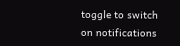toggle to switch on notifications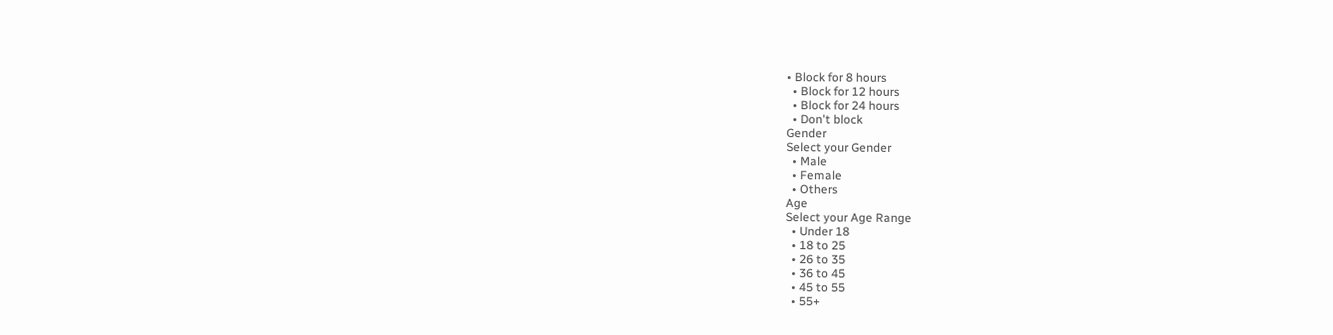• Block for 8 hours
  • Block for 12 hours
  • Block for 24 hours
  • Don't block
Gender
Select your Gender
  • Male
  • Female
  • Others
Age
Select your Age Range
  • Under 18
  • 18 to 25
  • 26 to 35
  • 36 to 45
  • 45 to 55
  • 55+